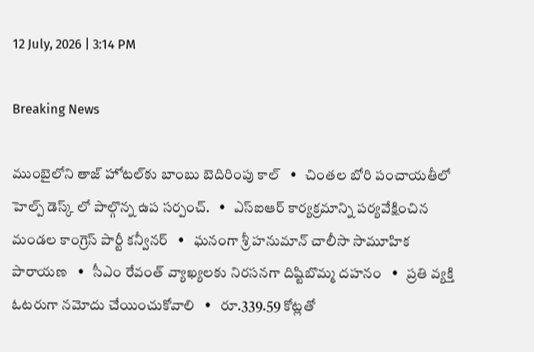12 July, 2026 | 3:14 PM

Breaking News

ముంబైలోని తాజ్ హోటల్‌కు బాంబు బెదిరింపు కాల్   •   చింతల బోరి పంచాయతీలో హెల్ప్ డెస్క్ లో పాల్గొన్న ఉప సర్పంచ్.   •   ఎస్ఐఆర్ కార్యక్రమాన్ని పర్యవేక్షించిన మండల కాంగ్రెస్ పార్టీ కన్వీనర్   •   ఘనంగా శ్రీ హనుమాన్ చాలీసా సామూహిక పారాయణ   •   సీఎం రేవంత్ వ్యాఖ్యలకు నిరసనగా దిష్టిబొమ్మ దహనం   •   ప్రతి వ్యక్తి ఓటరుగా నమోదు చేయించుకోవాలి   •   రూ.339.59 కోట్లతో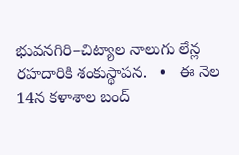భువనగిరి–చిట్యాల నాలుగు లేన్ల రహదారికి శంకుస్థాపన.   •   ఈ నెల 14న కళాశాల బంద్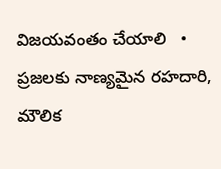విజయవంతం చేయాలి   •   ప్రజలకు నాణ్యమైన రహదారి, మౌలిక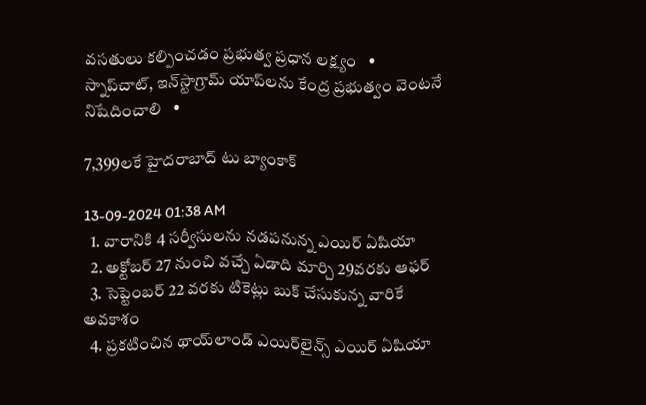వసతులు కల్పించడం ప్రభుత్వ ప్రధాన లక్ష్యం   •   స్నాప్‌చాట్, ఇన్‌స్టాగ్రామ్ యాప్‌లను కేంద్ర ప్రభుత్వం వెంటనే నిషేదించాలి   •

7,399లకే హైదరాబాద్ టు బ్యాంకాక్

13-09-2024 01:38 AM
  1. వారానికి 4 సర్వీసులను నడపనున్న ఎయిర్ ఏషియా
  2. అక్టోబర్ 27 నుంచి వచ్చే ఏడాది మార్చి 29వరకు ఆఫర్
  3. సెప్టెంబర్ 22 వరకు టికెట్లు బుక్ చేసుకున్న వారికే అవకాశం
  4. ప్రకటించిన థాయ్‌లాండ్ ఎయిర్‌లైన్స్ ఎయిర్ ఏషియా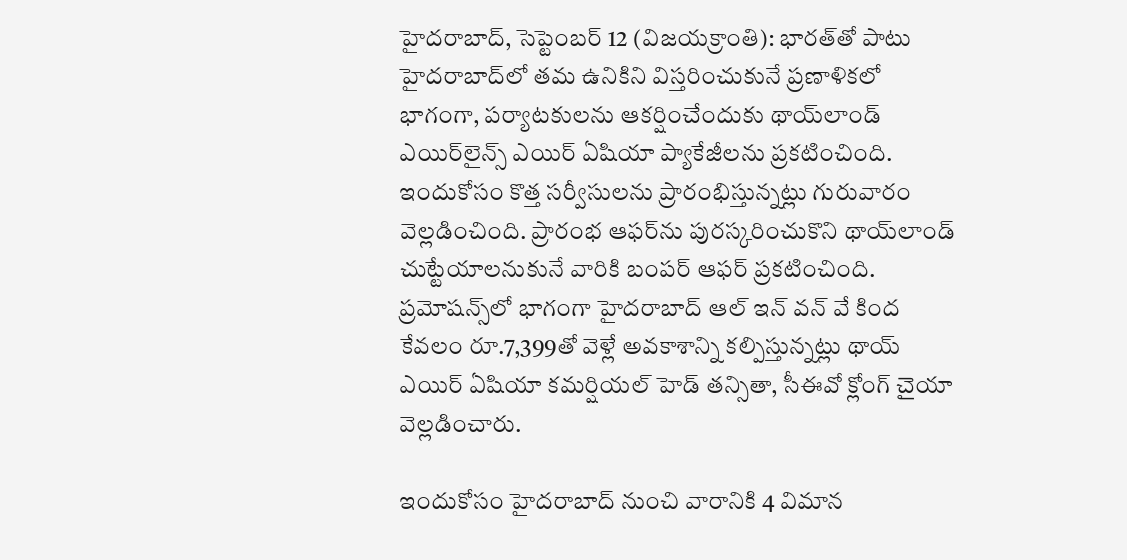హైదరాబాద్, సెప్టెంబర్ 12 (విజయక్రాంతి): భారత్‌తో పాటు హైదరాబాద్‌లో తమ ఉనికిని విస్తరించుకునే ప్రణాళికలో భాగంగా, పర్యాటకులను ఆకర్షించేందుకు థాయ్‌లాండ్ ఎయిర్‌లైన్స్ ఎయిర్ ఏషియా ప్యాకేజీలను ప్రకటించింది. ఇందుకోసం కొత్త సర్వీసులను ప్రారంభిస్తున్నట్లు గురువారం వెల్లడించింది. ప్రారంభ ఆఫర్‌ను పురస్కరించుకొని థాయ్‌లాండ్ చుట్టేయాలనుకునే వారికి బంపర్ ఆఫర్ ప్రకటించింది. ప్రమోషన్స్‌లో భాగంగా హైదరాబాద్ ఆల్ ఇన్ వన్ వే కింద కేవలం రూ.7,399తో వెళ్లే అవకాశాన్ని కల్పిస్తున్నట్లు థాయ్ ఎయిర్ ఏషియా కమర్షియల్ హెడ్ తన్సితా, సీఈవో క్లోంగ్ చైయా వెల్లడించారు.

ఇందుకోసం హైదరాబాద్ నుంచి వారానికి 4 విమాన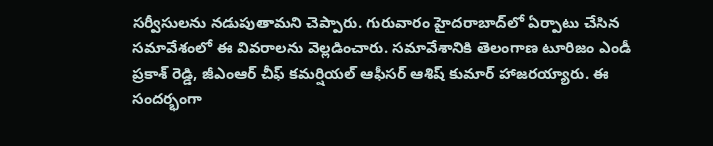సర్వీసులను నడుపుతామని చెప్పారు. గురువారం హైదరాబాద్‌లో ఏర్పాటు చేసిన సమావేశంలో ఈ వివరాలను వెల్లడించారు. సమావేశానికి తెలంగాణ టూరిజం ఎండీ ప్రకాశ్ రెడ్డి, జీఎంఆర్ చీఫ్ కమర్షియల్ ఆఫీసర్ ఆశిష్ కుమార్ హాజరయ్యారు. ఈ సందర్భంగా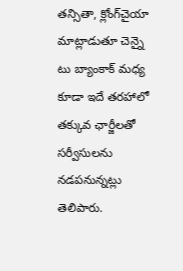తన్సితా, క్లోంగ్‌చైయా మాట్లాడుతూ చెన్నై టు బ్యాంకాక్ మధ్య కూడా ఇదే తరహాలో తక్కువ ఛార్జీలతో సర్వీసులను నడపనున్నట్లు తెలిపారు.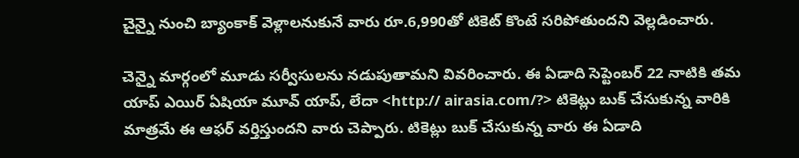చైన్నై నుంచి బ్యాంకాక్ వెళ్లాలనుకునే వారు రూ.6,990తో టికెట్ కొంటే సరిపోతుందని వెల్లడించారు.

చెన్నై మార్గంలో మూడు సర్వీసులను నడుపుతామని వివరించారు. ఈ ఏడాది సెప్టెంబర్ 22 నాటికి తమ యాప్ ఎయిర్ ఏషియా మూవ్ యాప్, లేదా <http:// airasia.com/?> టికెట్లు బుక్ చేసుకున్న వారికి మాత్రమే ఈ ఆఫర్ వర్తిస్తుందని వారు చెప్పారు. టికెట్లు బుక్ చేసుకున్న వారు ఈ ఏడాది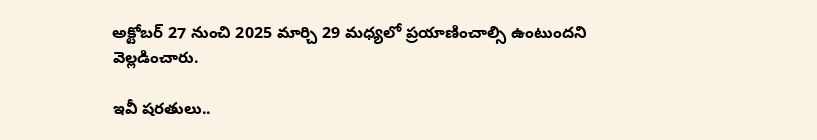అక్టోబర్ 27 నుంచి 2025 మార్చి 29 మధ్యలో ప్రయాణించాల్సి ఉంటుందని వెల్లడించారు.

ఇవీ షరతులు..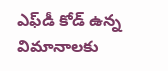ఎఫ్‌డీ కోడ్ ఉన్న విమానాలకు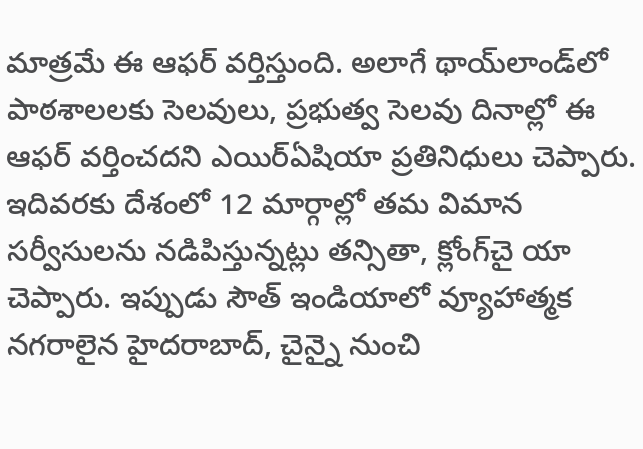మాత్రమే ఈ ఆఫర్ వర్తిస్తుంది. అలాగే థాయ్‌లాండ్‌లో పాఠశాలలకు సెలవులు, ప్రభుత్వ సెలవు దినాల్లో ఈ ఆఫర్ వర్తించదని ఎయిర్‌ఏషియా ప్రతినిధులు చెప్పారు. ఇదివరకు దేశంలో 12 మార్గాల్లో తమ విమాన సర్వీసులను నడిపిస్తున్నట్లు తన్సితా, క్లోంగ్‌చై యా చెప్పారు. ఇప్పుడు సౌత్ ఇండియాలో వ్యూహాత్మక నగరాలైన హైదరాబాద్, చైన్నై నుంచి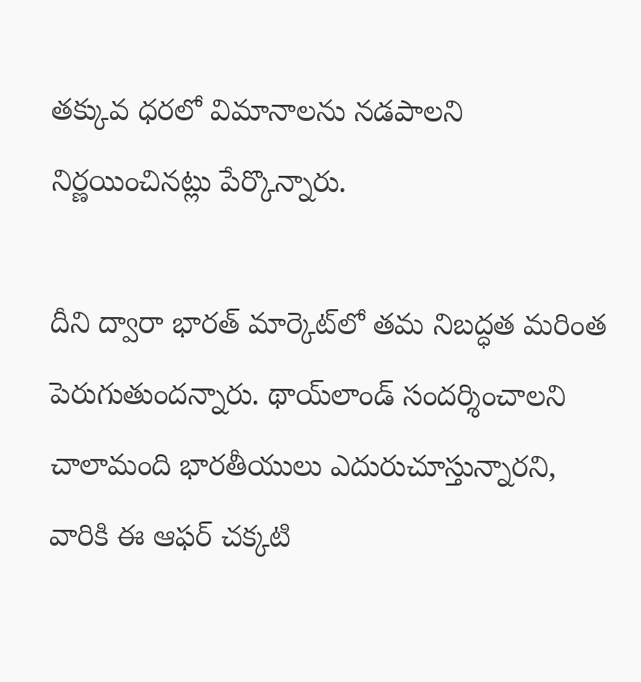తక్కువ ధరలో విమానాలను నడపాలని నిర్ణయించినట్లు పేర్కొన్నారు.

దీని ద్వారా భారత్ మార్కెట్‌లో తమ నిబద్ధత మరింత పెరుగుతుందన్నారు. థాయ్‌లాండ్ సందర్శించాలని చాలామంది భారతీయులు ఎదురుచూస్తున్నారని, వారికి ఈ ఆఫర్ చక్కటి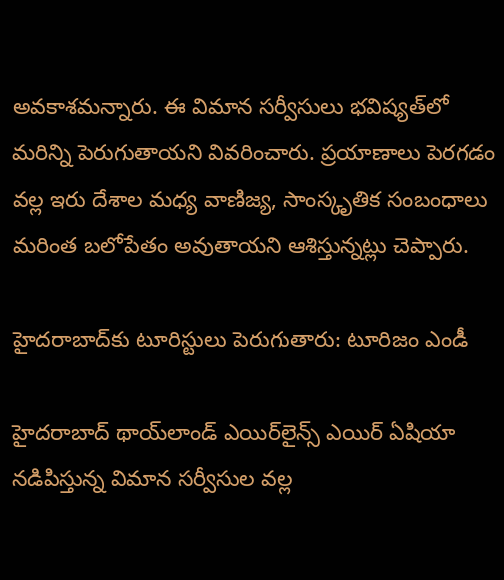అవకాశమన్నారు. ఈ విమాన సర్వీసులు భవిష్యత్‌లో మరిన్ని పెరుగుతాయని వివరించారు. ప్రయాణాలు పెరగడం వల్ల ఇరు దేశాల మధ్య వాణిజ్య, సాంస్కృతిక సంబంధాలు మరింత బలోపేతం అవుతాయని ఆశిస్తున్నట్లు చెప్పారు.

హైదరాబాద్‌కు టూరిస్టులు పెరుగుతారు: టూరిజం ఎండీ

హైదరాబాద్ థాయ్‌లాండ్ ఎయిర్‌లైన్స్ ఎయిర్ ఏషియా నడిపిస్తున్న విమాన సర్వీసుల వల్ల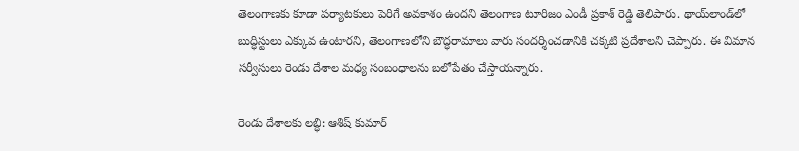తెలంగాణకు కూడా పర్యాటకులు పెరిగే అవకాశం ఉందని తెలంగాణ టూరిజం ఎండీ ప్రకాశ్ రెడ్డి తెలిపారు. థాయ్‌లాండ్‌లో బుద్ధిస్టులు ఎక్కువ ఉంటారని, తెలంగాణలోని బౌద్ధరామాలు వారు సందర్శించడానికి చక్కటి ప్రదేశాలని చెప్పారు. ఈ విమాన సర్వీసులు రెండు దేశాల మధ్య సంబంధాలను బలోపేతం చేస్తాయన్నారు.

రెండు దేశాలకు లబ్ధి: ఆశిష్ కుమార్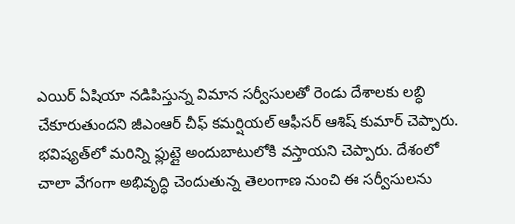ఎయిర్ ఏషియా నడిపిస్తున్న విమాన సర్వీసులతో రెండు దేశాలకు లబ్ధి చేకూరుతుందని జీఎంఆర్ చీఫ్ కమర్షియల్ ఆఫీసర్ ఆశిష్ కుమార్ చెప్పారు. భవిష్యత్‌లో మరిన్ని ఫ్లుట్లై అందుబాటులోకి వస్తాయని చెప్పారు. దేశంలో చాలా వేగంగా అభివృద్ధి చెందుతున్న తెలంగాణ నుంచి ఈ సర్వీసులను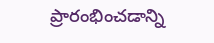ప్రారంభించడాన్ని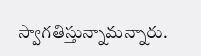స్వాగతిస్తున్నామన్నారు.